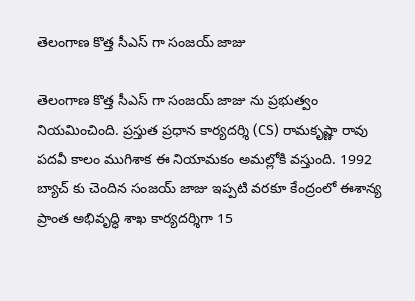తెలంగాణ కొత్త సీఎస్ గా సంజయ్ జాజు

తెలంగాణ కొత్త సీఎస్ గా సంజయ్ జాజు ను ప్రభుత్వం నియమించింది. ప్రస్తుత ప్రధాన కార్యదర్శి (CS) రామకృష్ణా రావు పదవీ కాలం ముగిశాక ఈ నియామకం అమల్లోకి వస్తుంది. 1992 బ్యాచ్ కు చెందిన సంజయ్ జాజు ఇప్పటి వరకూ కేంద్రంలో ఈశాన్య ప్రాంత అభివృద్ధి శాఖ కార్యదర్శిగా 15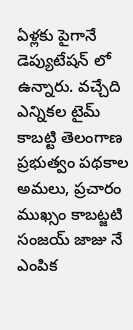ఏళ్లకు పైగానే డెప్యుటేషన్ లో ఉన్నారు. వచ్చేది ఎన్నికల టైమ్ కాబట్టి తెలంగాణ ప్రభుత్వం పథకాల అమలు, ప్రచారం ముఖ్సం కాబట్జటి సంజయ్ జాజు నే ఎంపిక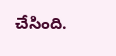చేసింది.